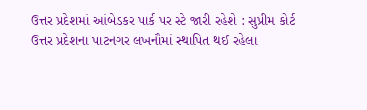ઉત્તર પ્રદેશમાં આંબેડકર પાર્ક પર સ્ટે જારી રહેશે : સુપ્રીમ કોર્ટ
ઉત્તર પ્રદેશના પાટનગર લખનૌમાં સ્થાપિત થઈ રહેલા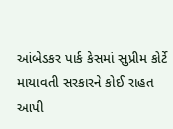આંબેડકર પાર્ક કેસમાં સુપ્રીમ કોર્ટે માયાવતી સરકારને કોઈ રાહત આપી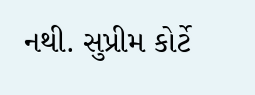નથી. સુપ્રીમ કોર્ટે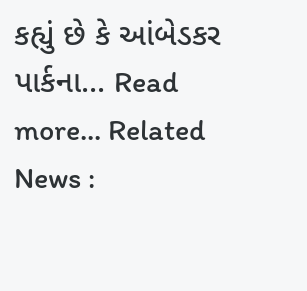કહ્યું છે કે આંબેડકર પાર્કના... Read more... Related News :